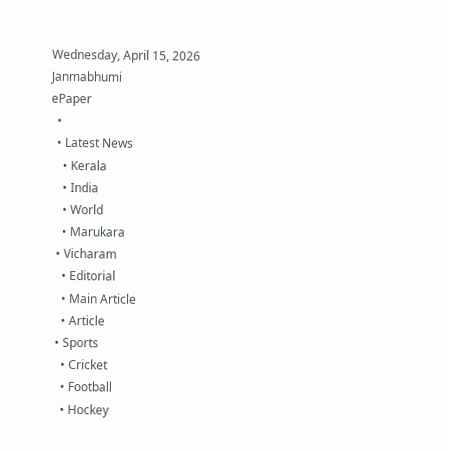Wednesday, April 15, 2026
Janmabhumi
ePaper
  •
  • Latest News
    • Kerala
    • India
    • World
    • Marukara
  • Vicharam
    • Editorial
    • Main Article
    • Article
  • Sports
    • Cricket
    • Football
    • Hockey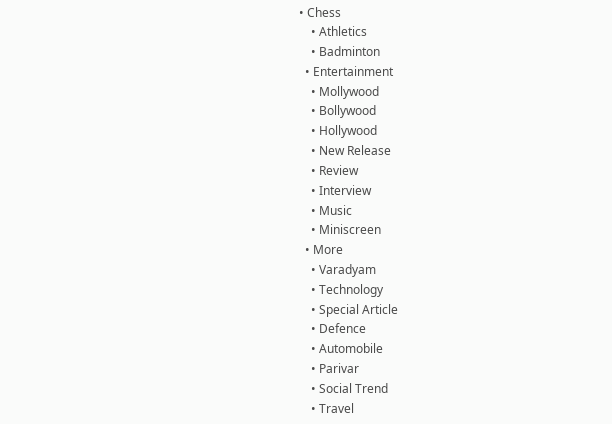• Chess
    • Athletics
    • Badminton
  • Entertainment
    • Mollywood
    • Bollywood
    • Hollywood
    • New Release
    • Review
    • Interview
    • Music
    • Miniscreen
  • More
    • Varadyam
    • Technology
    • Special Article
    • Defence
    • Automobile
    • Parivar
    • Social Trend
    • Travel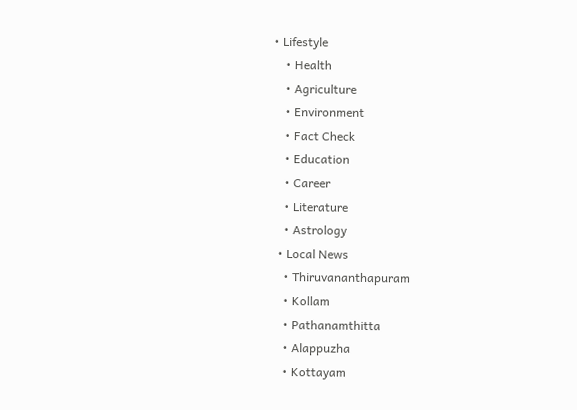• Lifestyle
    • Health
    • Agriculture
    • Environment
    • Fact Check
    • Education
    • Career
    • Literature
    • Astrology
  • Local News
    • Thiruvananthapuram
    • Kollam
    • Pathanamthitta
    • Alappuzha
    • Kottayam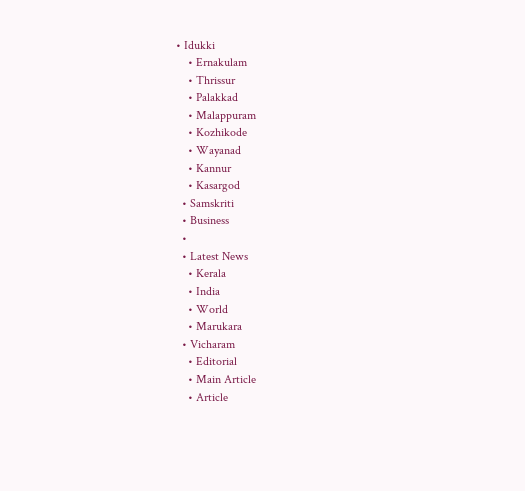• Idukki
    • Ernakulam
    • Thrissur
    • Palakkad
    • Malappuram
    • Kozhikode
    • Wayanad
    • Kannur
    • Kasargod
  • Samskriti
  • Business
  •
  • Latest News
    • Kerala
    • India
    • World
    • Marukara
  • Vicharam
    • Editorial
    • Main Article
    • Article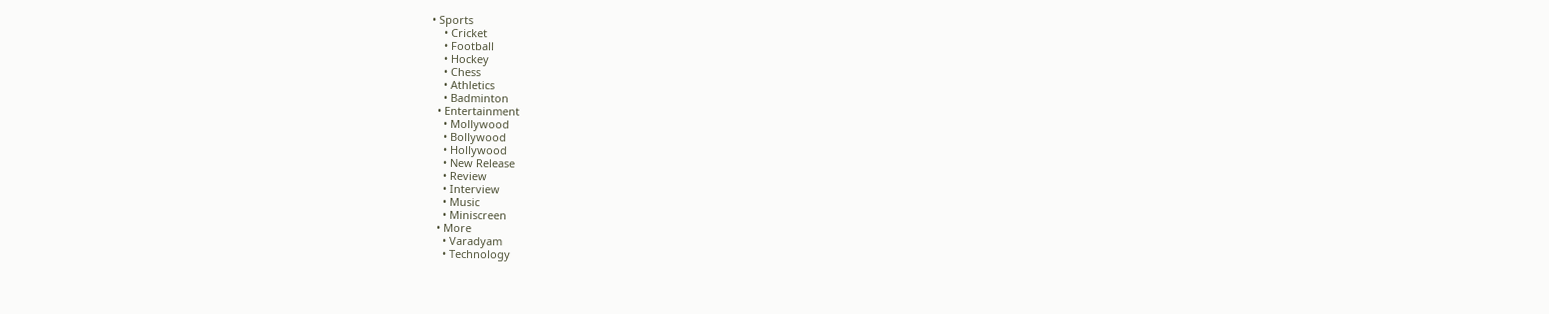• Sports
    • Cricket
    • Football
    • Hockey
    • Chess
    • Athletics
    • Badminton
  • Entertainment
    • Mollywood
    • Bollywood
    • Hollywood
    • New Release
    • Review
    • Interview
    • Music
    • Miniscreen
  • More
    • Varadyam
    • Technology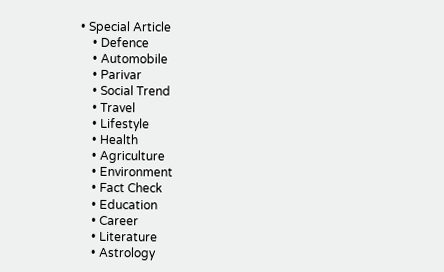• Special Article
    • Defence
    • Automobile
    • Parivar
    • Social Trend
    • Travel
    • Lifestyle
    • Health
    • Agriculture
    • Environment
    • Fact Check
    • Education
    • Career
    • Literature
    • Astrology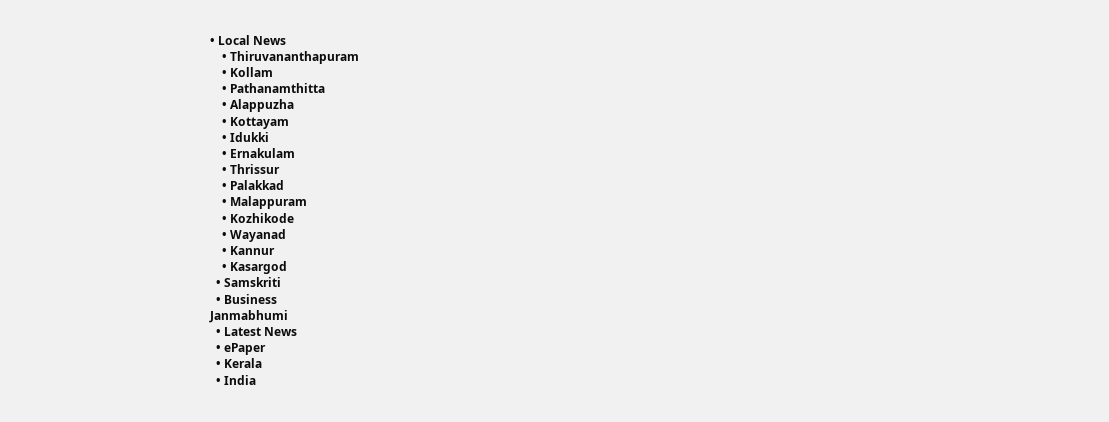• Local News
    • Thiruvananthapuram
    • Kollam
    • Pathanamthitta
    • Alappuzha
    • Kottayam
    • Idukki
    • Ernakulam
    • Thrissur
    • Palakkad
    • Malappuram
    • Kozhikode
    • Wayanad
    • Kannur
    • Kasargod
  • Samskriti
  • Business
Janmabhumi
  • Latest News
  • ePaper
  • Kerala
  • India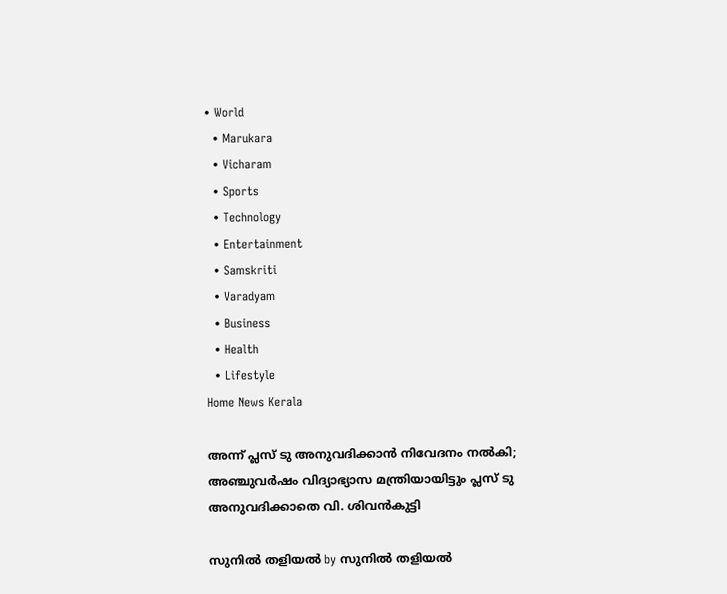• World
  • Marukara
  • Vicharam
  • Sports
  • Technology
  • Entertainment
  • Samskriti
  • Varadyam
  • Business
  • Health
  • Lifestyle
Home News Kerala

അന്ന് പ്ലസ് ടു അനുവദിക്കാന്‍ നിവേദനം നല്‍കി; അഞ്ചുവര്‍ഷം വിദ്യാഭ്യാസ മന്ത്രിയായിട്ടും പ്ലസ് ടു അനുവദിക്കാതെ വി. ശിവന്‍കുട്ടി

സുനില്‍ തളിയല്‍ by സുനില്‍ തളിയല്‍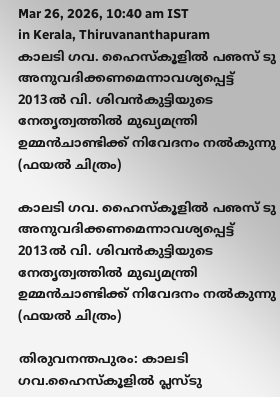Mar 26, 2026, 10:40 am IST
in Kerala, Thiruvananthapuram
കാലടി ഗവ. ഹൈസ്‌കൂളില്‍ പഌസ് ടു അനുവദിക്കണമെന്നാവശ്യപ്പെട്ട് 2013ല്‍ വി. ശിവന്‍കുട്ടിയുടെ നേതൃത്വത്തില്‍ മുഖ്യമന്ത്രി ഉമ്മന്‍ചാണ്ടിക്ക് നിവേദനം നല്‍കുന്നു (ഫയല്‍ ചിത്രം)

കാലടി ഗവ. ഹൈസ്‌കൂളില്‍ പഌസ് ടു അനുവദിക്കണമെന്നാവശ്യപ്പെട്ട് 2013ല്‍ വി. ശിവന്‍കുട്ടിയുടെ നേതൃത്വത്തില്‍ മുഖ്യമന്ത്രി ഉമ്മന്‍ചാണ്ടിക്ക് നിവേദനം നല്‍കുന്നു (ഫയല്‍ ചിത്രം)

തിരുവനന്തപുരം: കാലടി ഗവ.ഹൈസ്‌കൂളില്‍ പ്ലസ്ടു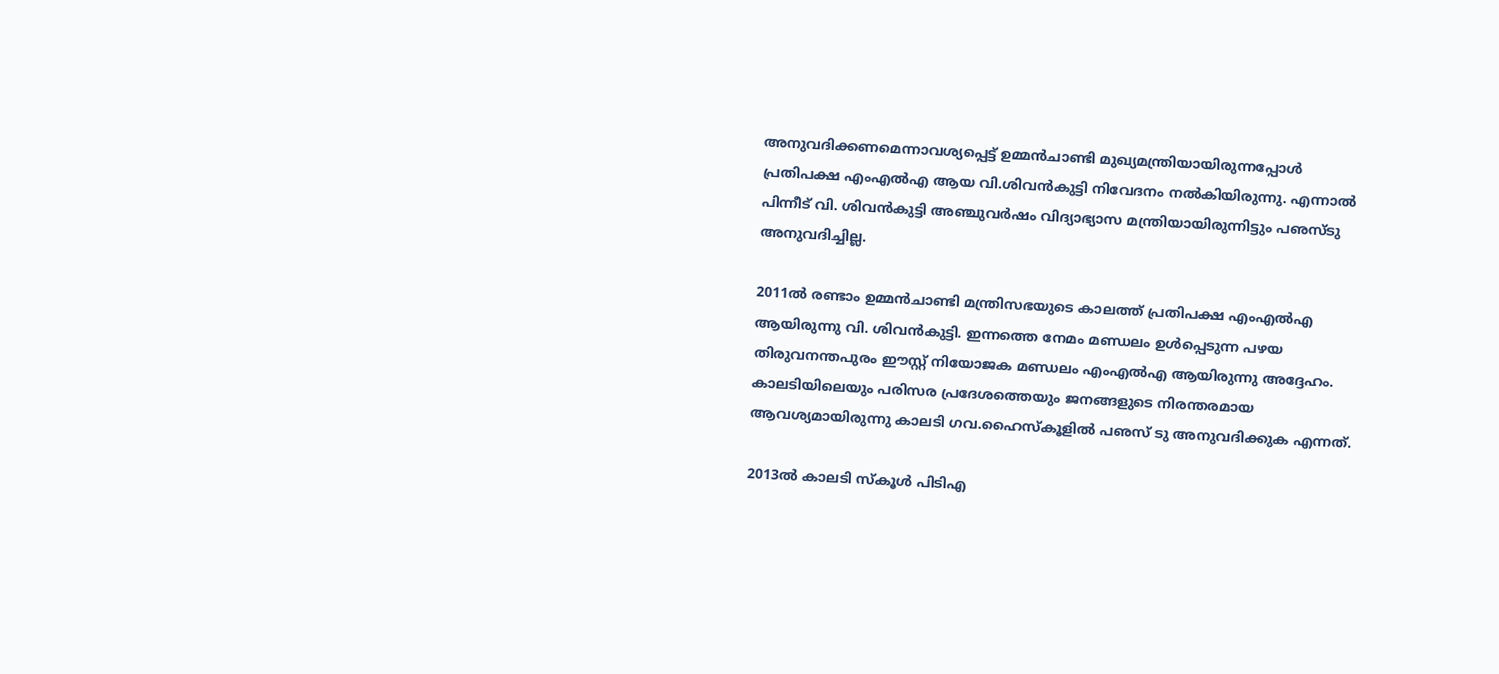അനുവദിക്കണമെന്നാവശ്യപ്പെട്ട് ഉമ്മന്‍ചാണ്ടി മുഖ്യമന്ത്രിയായിരുന്നപ്പോള്‍ പ്രതിപക്ഷ എംഎല്‍എ ആയ വി.ശിവന്‍കുട്ടി നിവേദനം നല്‍കിയിരുന്നു. എന്നാല്‍ പിന്നീട് വി. ശിവന്‍കുട്ടി അഞ്ചുവര്‍ഷം വിദ്യാഭ്യാസ മന്ത്രിയായിരുന്നിട്ടും പഌസ്ടു അനുവദിച്ചില്ല.

2011ല്‍ രണ്ടാം ഉമ്മന്‍ചാണ്ടി മന്ത്രിസഭയുടെ കാലത്ത് പ്രതിപക്ഷ എംഎല്‍എ ആയിരുന്നു വി. ശിവന്‍കുട്ടി. ഇന്നത്തെ നേമം മണ്ഡലം ഉള്‍പ്പെടുന്ന പഴയ തിരുവനന്തപുരം ഈസ്റ്റ് നിയോജക മണ്ഡലം എംഎല്‍എ ആയിരുന്നു അദ്ദേഹം. കാലടിയിലെയും പരിസര പ്രദേശത്തെയും ജനങ്ങളുടെ നിരന്തരമായ ആവശ്യമായിരുന്നു കാലടി ഗവ.ഹൈസ്‌കൂളില്‍ പഌസ് ടു അനുവദിക്കുക എന്നത്.

2013ല്‍ കാലടി സ്‌കൂള്‍ പിടിഎ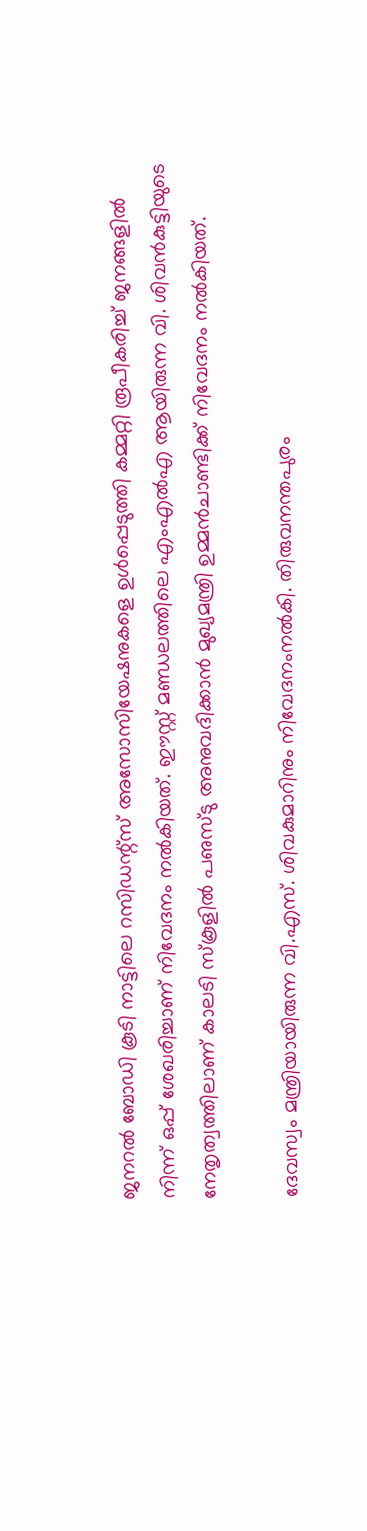ജനറല്‍ ബോഡി കൂടി നാട്ടിലെ റസിഡന്റ്‌സ് അസോസിയേഷനുകളെ ഉള്‍പ്പെടുത്തി കമ്മറ്റി രൂപീകരിച്ച് ജനങ്ങളില്‍ നിന്ന് ഒപ്പ് ശേഖരിച്ചാണ് നിവേദനം നല്‍കിയത്. ഈസ്റ്റ് മണ്ഡലത്തിലെ എംഎല്‍എ ആയിരുന്ന വി. ശിവന്‍കുട്ടിയുടെ നേതൃത്വത്തിലാണ് കാലടി സ്‌കൂളില്‍ പഌസ്ടു അനുവദിക്കാന്‍ മുഖ്യമന്ത്രി ഉമ്മന്‍ചാണ്ടിക്ക് നിവേദനം നല്‍കിയത്.

ദേവസ്വം മന്ത്രിയായിരുന്ന വി.എസ്. ശിവകുമാറിനും നിവേദനംനല്‍കി. തിരുവനന്തപുരം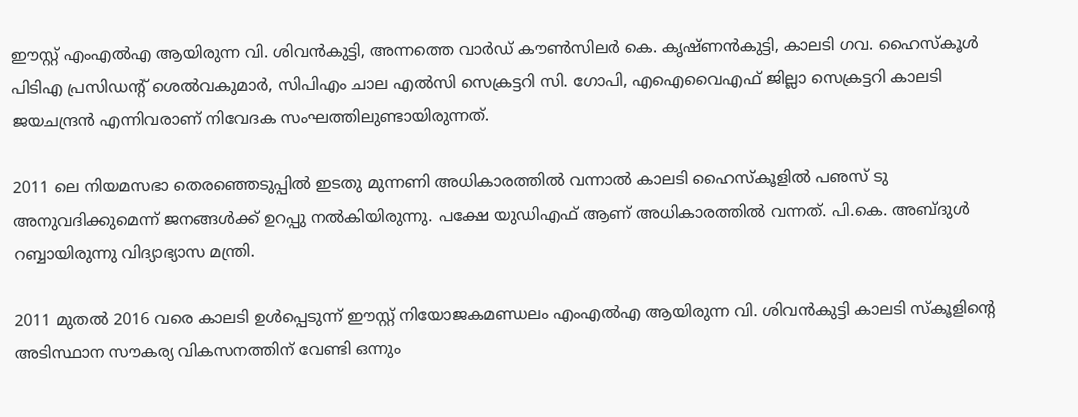ഈസ്റ്റ് എംഎല്‍എ ആയിരുന്ന വി. ശിവന്‍കുട്ടി, അന്നത്തെ വാര്‍ഡ് കൗണ്‍സിലര്‍ കെ. കൃഷ്ണന്‍കുട്ടി, കാലടി ഗവ. ഹൈസ്‌കൂള്‍ പിടിഎ പ്രസിഡന്റ് ശെല്‍വകുമാര്‍, സിപിഎം ചാല എല്‍സി സെക്രട്ടറി സി. ഗോപി, എഐവൈഎഫ് ജില്ലാ സെക്രട്ടറി കാലടി ജയചന്ദ്രന്‍ എന്നിവരാണ് നിവേദക സംഘത്തിലുണ്ടായിരുന്നത്.

2011 ലെ നിയമസഭാ തെരഞ്ഞെടുപ്പില്‍ ഇടതു മുന്നണി അധികാരത്തില്‍ വന്നാല്‍ കാലടി ഹൈസ്‌കൂളില്‍ പഌസ് ടു അനുവദിക്കുമെന്ന് ജനങ്ങള്‍ക്ക് ഉറപ്പു നല്‍കിയിരുന്നു. പക്ഷേ യുഡിഎഫ് ആണ് അധികാരത്തില്‍ വന്നത്. പി.കെ. അബ്ദുള്‍ റബ്ബായിരുന്നു വിദ്യാഭ്യാസ മന്ത്രി.

2011 മുതല്‍ 2016 വരെ കാലടി ഉള്‍പ്പെടുന്ന് ഈസ്റ്റ് നിയോജകമണ്ഡലം എംഎല്‍എ ആയിരുന്ന വി. ശിവന്‍കുട്ടി കാലടി സ്‌കൂളിന്റെ അടിസ്ഥാന സൗകര്യ വികസനത്തിന് വേണ്ടി ഒന്നും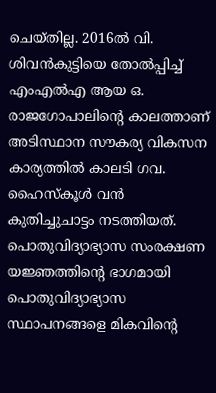ചെയ്തില്ല. 2016ല്‍ വി. ശിവന്‍കുട്ടിയെ തോല്‍പ്പിച്ച് എംഎല്‍എ ആയ ഒ. രാജഗോപാലിന്റെ കാലത്താണ് അടിസ്ഥാന സൗകര്യ വികസന കാര്യത്തില്‍ കാലടി ഗവ. ഹൈസ്‌കൂള്‍ വന്‍ കുതിച്ചുചാട്ടം നടത്തിയത്. പൊതുവിദ്യാഭ്യാസ സംരക്ഷണ യജ്ഞത്തിന്റെ ഭാഗമായി പൊതുവിദ്യാഭ്യാസ സ്ഥാപനങ്ങളെ മികവിന്റെ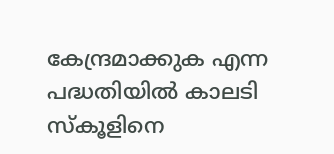കേന്ദ്രമാക്കുക എന്ന പദ്ധതിയില്‍ കാലടി സ്‌കൂളിനെ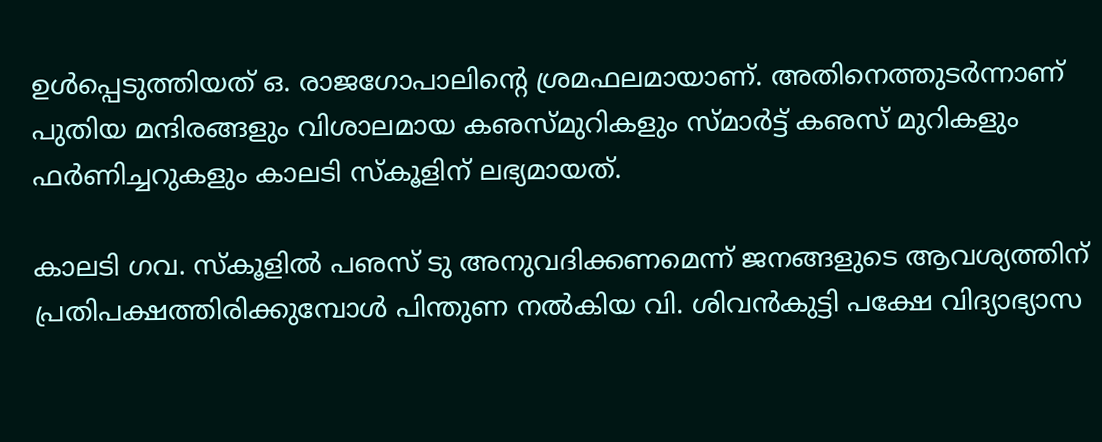ഉള്‍പ്പെടുത്തിയത് ഒ. രാജഗോപാലിന്റെ ശ്രമഫലമായാണ്. അതിനെത്തുടര്‍ന്നാണ് പുതിയ മന്ദിരങ്ങളും വിശാലമായ കഌസ്മുറികളും സ്മാര്‍ട്ട് കഌസ് മുറികളും ഫര്‍ണിച്ചറുകളും കാലടി സ്‌കൂളിന് ലഭ്യമായത്.

കാലടി ഗവ. സ്‌കൂളില്‍ പഌസ് ടു അനുവദിക്കണമെന്ന് ജനങ്ങളുടെ ആവശ്യത്തിന് പ്രതിപക്ഷത്തിരിക്കുമ്പോള്‍ പിന്തുണ നല്‍കിയ വി. ശിവന്‍കുട്ടി പക്ഷേ വിദ്യാഭ്യാസ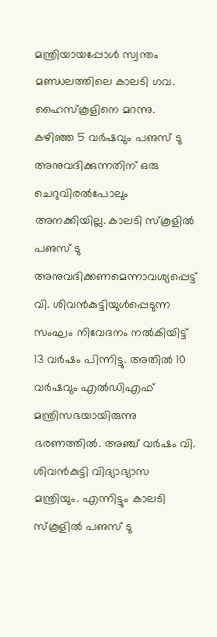മന്ത്രിയായപ്പോള്‍ സ്വന്തം മണ്ഡലത്തിലെ കാലടി ഗവ. ഹൈസ്‌കൂളിനെ മറന്നു. കഴിഞ്ഞ 5 വര്‍ഷവും പഌസ് ടു അനുവദിക്കുന്നതിന് ഒരു ചെറുവിരല്‍പോലും അനക്കിയില്ല. കാലടി സ്‌കൂളില്‍ പഌസ് ടു അനുവദിക്കണമെന്നാവശ്യപ്പെട്ട് വി. ശിവന്‍കുട്ടിയുള്‍പ്പെടുന്ന സംഘം നിവേദനം നല്‍കിയിട്ട് 13 വര്‍ഷം പിന്നിട്ടു. അതില്‍ 10 വര്‍ഷവും എല്‍ഡിഎഫ് മന്ത്രിസഭയായിരുന്നു ഭരണത്തില്‍. അഞ്ച് വര്‍ഷം വി. ശിവന്‍കുട്ടി വിദ്യാഭ്യാസ മന്ത്രിയും. എന്നിട്ടും കാലടി സ്‌കൂളില്‍ പഌസ് ടു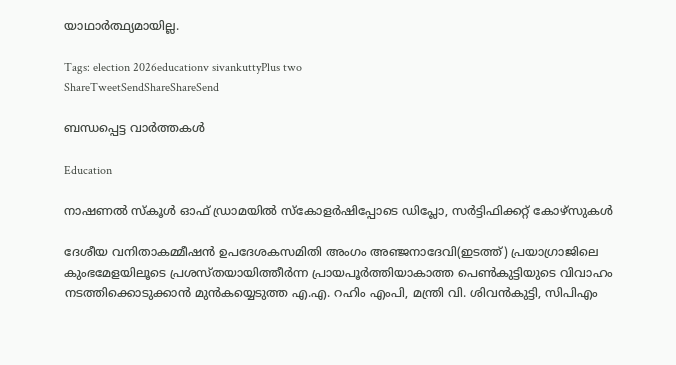യാഥാര്‍ത്ഥ്യമായില്ല.

Tags: election 2026educationv sivankuttyPlus two
ShareTweetSendShareShareSend

ബന്ധപ്പെട്ട വാര്‍ത്തകള്‍

Education

നാഷണല്‍ സ്‌കൂള്‍ ഓഫ് ഡ്രാമയില്‍ സ്‌കോളര്‍ഷിപ്പോടെ ഡിപ്ലോ, സര്‍ട്ടിഫിക്കറ്റ് കോഴ്‌സുകള്‍

ദേശീയ വനിതാകമ്മീഷന്‍ ഉപദേശകസമിതി അംഗം അഞ്ജനാദേവി(ഇടത്ത്) പ്രയാഗ്രാജിലെ കുംഭമേളയിലൂടെ പ്രശസ്തയായിത്തീര്‍ന്ന പ്രായപൂര്‍ത്തിയാകാത്ത പെണ്‍കുട്ടിയുടെ വിവാഹം നടത്തിക്കൊടുക്കാന്‍ മുന്‍കയ്യെടുത്ത എ.എ. റഹിം എംപി, മന്ത്രി വി. ശിവന്‍കുട്ടി, സിപിഎം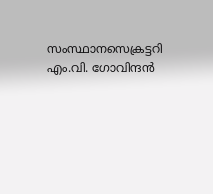സംസ്ഥാനസെക്രട്ടറി എം.വി. ഗോവിന്ദന്‍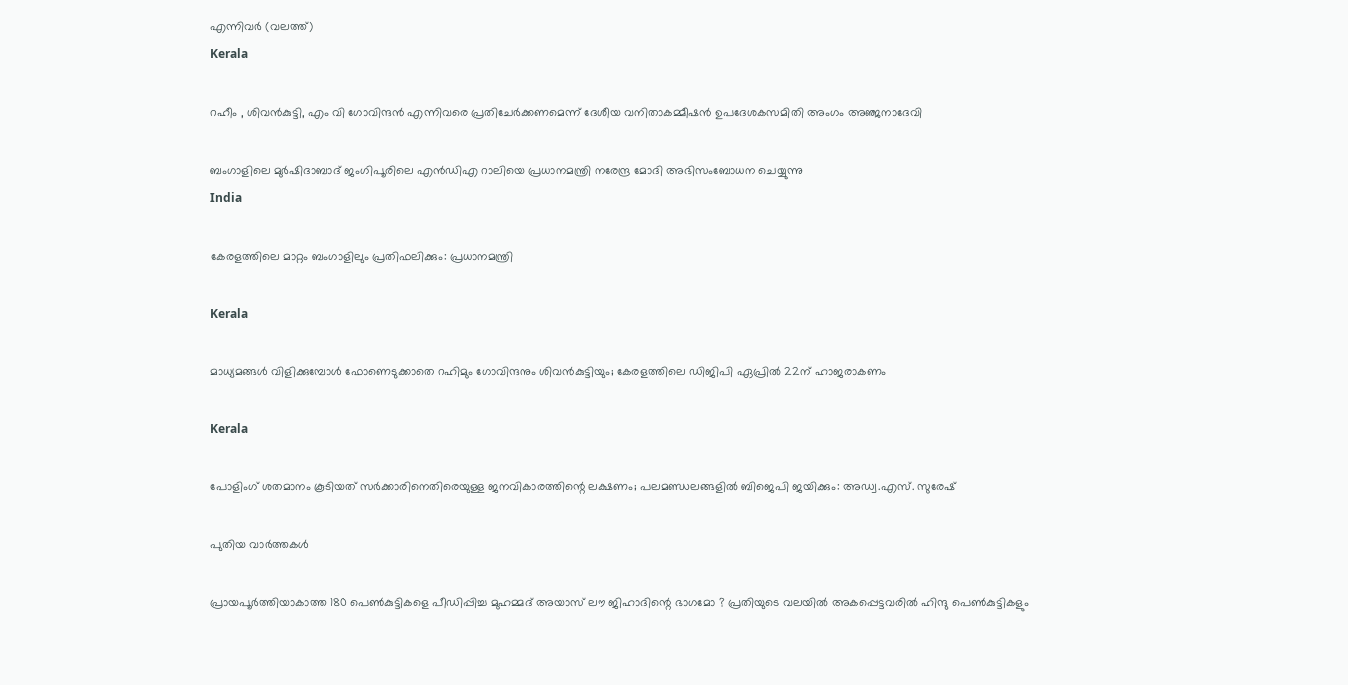എന്നിവര്‍ (വലത്ത്)
Kerala

റഹീം , ശിവൻകുട്ടി, എം വി ഗോവിന്ദൻ എന്നിവരെ പ്രതിചേര്‍ക്കണമെന്ന് ദേശീയ വനിതാകമ്മീഷന്‍ ഉപദേശകസമിതി അംഗം അഞ്ജനാദേവി

ബംഗാളിലെ മുര്‍ഷിദാബാദ് ജംഗിപൂരിലെ എന്‍ഡിഎ റാലിയെ പ്രധാനമന്ത്രി നരേന്ദ്ര മോദി അഭിസംബോധന ചെയ്യുന്നു
India

കേരളത്തിലെ മാറ്റം ബംഗാളിലും പ്രതിഫലിക്കും: പ്രധാനമന്ത്രി

Kerala

മാധ്യമങ്ങള്‍ വിളിക്കുമ്പോള്‍ ഫോണെടുക്കാതെ റഹിമും ഗോവിന്ദനും ശിവന്‍കുട്ടിയും; കേരളത്തിലെ ഡിജിപി ഏപ്രില്‍ 22ന് ഹാജരാകണം

Kerala

പോളിംഗ് ശതമാനം കൂടിയത് സർക്കാരിനെതിരെയുള്ള ജനവികാരത്തിന്റെ ലക്ഷണം; പലമണ്ഡലങ്ങളിൽ ബിജെപി ജയിക്കും: അഡ്വ.എസ്. സുരേഷ്

പുതിയ വാര്‍ത്തകള്‍

പ്രായപൂർത്തിയാകാത്ത 180 പെൺകുട്ടികളെ പീഡിപ്പിച്ച മുഹമ്മദ് അയാസ് ലൗ ജിഹാദിന്റെ ഭാഗമോ ? പ്രതിയുടെ വലയിൽ അകപ്പെട്ടവരിൽ ഹിന്ദു പെൺകുട്ടികളും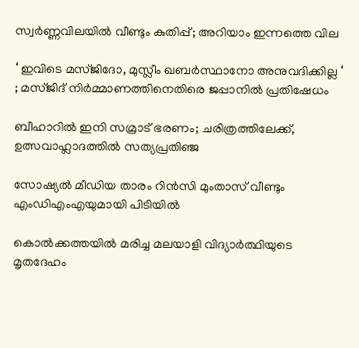സ്വര്‍ണ്ണവിലയില്‍ വീണ്ടും കുതിപ്പ്; അറിയാം ഇന്നത്തെ വില

‘ ഇവിടെ മസ്ജിദോ, മുസ്ലീം ഖബർസ്ഥാനോ അനുവദിക്കില്ല ‘ ; മസ്ജിദ് നിർമ്മാണത്തിനെതിരെ ജപ്പാനിൽ പ്രതിഷേധം

ബീഹാറിൽ ഇനി സമ്രാട് ഭരണം; ചരിത്രത്തിലേക്ക്, ഉത്സവാഹ്ലാദത്തിൽ സത്യപ്രതിഞ്ജ

സോഷ്യല്‍ മീഡിയ താരം റിന്‍സി മുംതാസ് വീണ്ടും എംഡിഎംഎയുമായി പിടിയില്‍

കൊൽക്കത്തയിൽ മരിച്ച മലയാളി വിദ്യാർത്ഥിയുടെ മൃതദേഹം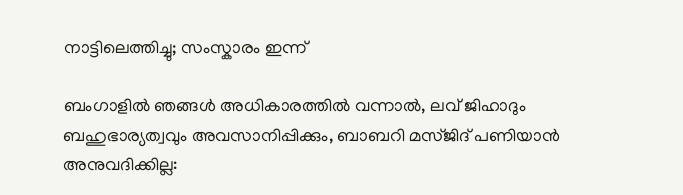നാട്ടിലെത്തിച്ചു; സംസ്കാരം ഇന്ന്

ബംഗാളിൽ ഞങ്ങൾ അധികാരത്തിൽ വന്നാൽ, ലവ് ജിഹാദും ബഹുഭാര്യത്വവും അവസാനിപ്പിക്കും, ബാബറി മസ്ജിദ് പണിയാൻ അനുവദിക്കില്ല: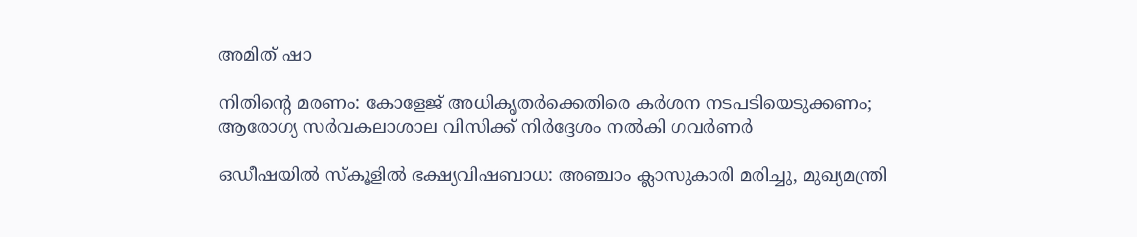അമിത് ഷാ

നിതിന്റെ മരണം: കോളേജ് അധികൃതർക്കെതിരെ കർശന നടപടിയെടുക്കണം; ആരോഗ്യ സർവകലാശാല വിസിക്ക് നിർദ്ദേശം നൽകി ഗവർണർ

ഒഡീഷയിൽ സ്കൂളിൽ ഭക്ഷ്യവിഷബാധ: അഞ്ചാം ക്ലാസുകാരി മരിച്ചു, മുഖ്യമന്ത്രി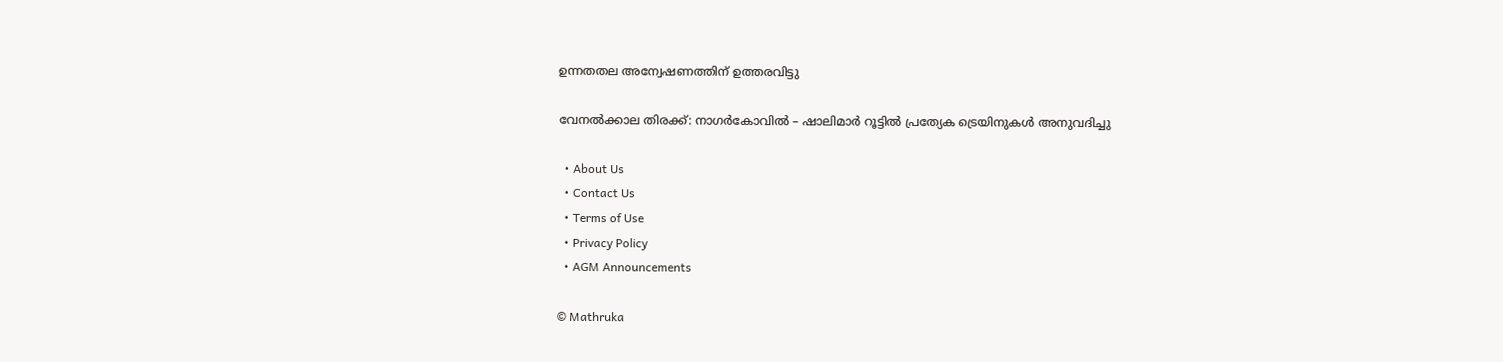ഉന്നതതല അന്വേഷണത്തിന് ഉത്തരവിട്ടു

വേനൽക്കാല തിരക്ക്: നാഗർകോവിൽ – ഷാലിമാർ റൂട്ടിൽ പ്രത്യേക ട്രെയിനുകൾ അനുവദിച്ചു

  • About Us
  • Contact Us
  • Terms of Use
  • Privacy Policy
  • AGM Announcements

© Mathruka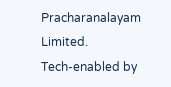Pracharanalayam Limited.
Tech-enabled by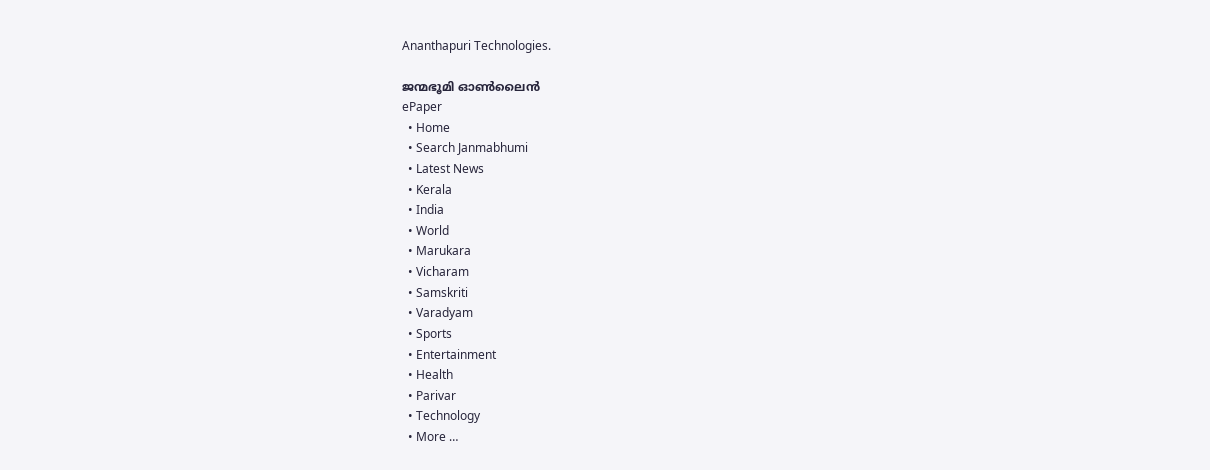Ananthapuri Technologies.

ജന്മഭൂമി ഓണ്‍ലൈന്‍
ePaper
  • Home
  • Search Janmabhumi
  • Latest News
  • Kerala
  • India
  • World
  • Marukara
  • Vicharam
  • Samskriti
  • Varadyam
  • Sports
  • Entertainment
  • Health
  • Parivar
  • Technology
  • More …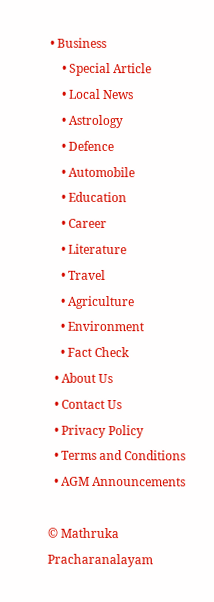• Business
    • Special Article
    • Local News
    • Astrology
    • Defence
    • Automobile
    • Education
    • Career
    • Literature
    • Travel
    • Agriculture
    • Environment
    • Fact Check
  • About Us
  • Contact Us
  • Privacy Policy
  • Terms and Conditions
  • AGM Announcements

© Mathruka Pracharanalayam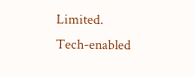Limited.
Tech-enabled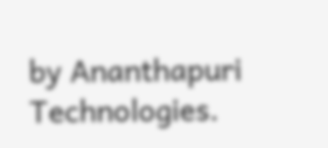by Ananthapuri Technologies.